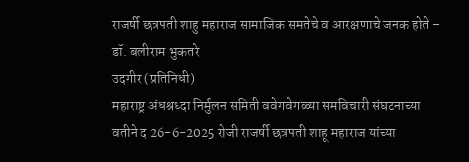राजर्षी छत्रपती शाहु महाराज सामाजिक समतेचे व आरक्षणाचे जनक होते – डॉ. बलीराम भुकतरे
उदगीर (प्रतिनिधी)
महाराष्ट्र अंधश्रध्दा निर्मुलन समिती ववेगवेगळ्या समविचारी संघटनाच्या वतीने द 26-6-2025 रोजी राजर्षी छत्रपती शाहू महाराज यांच्या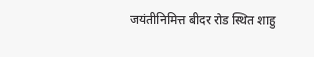जयंतीनिमित्त बीदर रोड स्थित शाहु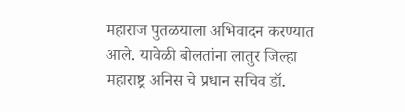महाराज पुतळयाला अभिवादन करण्यात आले. यावेळी बोलतांना लातुर जिल्हा महाराष्ट्र अनिस चे प्रधान सचिव डॉ.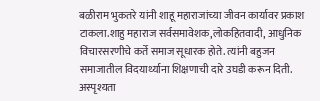बळीराम भुकतरे यांनी शाहू महाराजांच्या जीवन कार्यावर प्रकाश टाकला.शाहु महाराज सर्वसमावेशक,लोकहितवादी, आधुनिक विचारसरणीचे कर्ते समाज सूधारक होते. त्यांनी बहुजन समाजातील विदयार्थ्याना शिक्षणाची दारे उघडी करून दिती. अस्पृश्यता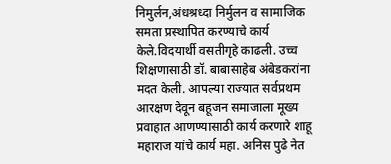निमुर्लन,अंधश्रध्दा निर्मुलन व सामाजिक समता प्रस्थापित करण्याचे कार्य केले.विदयार्थी वसतीगृहे काढली. उच्च शिक्षणासाठी डॉ. बाबासाहेब अंबेडकरांना मदत केली. आपल्या राज्यात सर्वप्रथम आरक्षण देवून बहूजन समाजाला मूख्य प्रवाहात आणण्यासाठी कार्य करणारे शाहू महाराज यांचे कार्य महा. अनिस पुढे नेत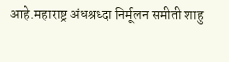आहे.महाराष्ट्र अंधश्रध्दा निर्मूलन समीती शाहु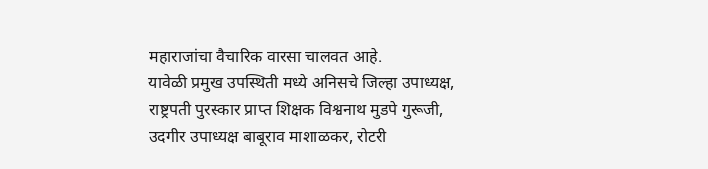महाराजांचा वैचारिक वारसा चालवत आहे.
यावेळी प्रमुख उपस्थिती मध्ये अनिसचे जिल्हा उपाध्यक्ष, राष्ट्रपती पुरस्कार प्राप्त शिक्षक विश्वनाथ मुडपे गुरूजी, उदगीर उपाध्यक्ष बाबूराव माशाळकर, रोटरी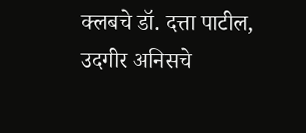क्लबचे डॉ. दत्ता पाटील, उदगीर अनिसचे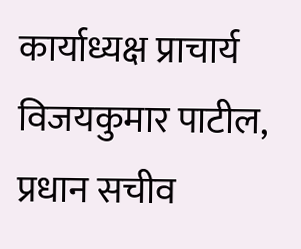कार्याध्यक्ष प्राचार्य विजयकुमार पाटील, प्रधान सचीव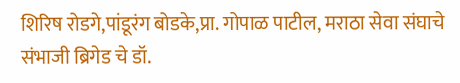शिरिष रोडगे,पांडूरंग बोडके,प्रा. गोपाळ पाटील, मराठा सेवा संघाचे संभाजी ब्रिगेड चे डॉ.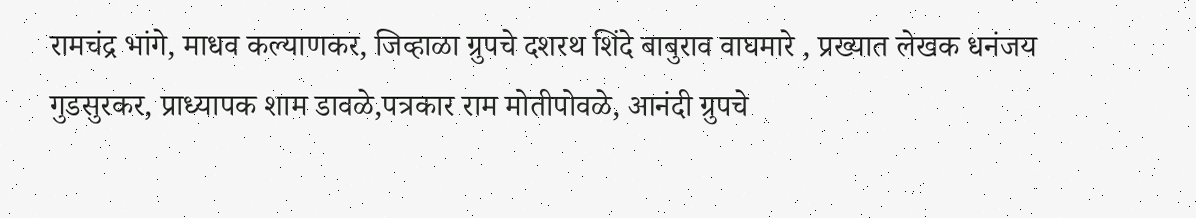रामचंद्र भांगे, माधव कल्याणकर, जिव्हाळा ग्रुपचे दशरथ शिंदे बाबुराव वाघमारे , प्रख्यात लेखक धनंजय गुडसुरकर, प्राध्यापक शाम डावळे,पत्रकार राम मोतीपोवळे, आनंदी ग्रुपचे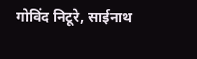गोविंद निटूरे, साईनाथ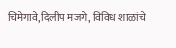चिमेगावे,दिलीप मजगे, विविध शाळांचे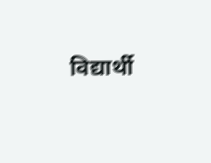विद्यार्थी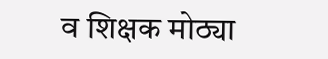व शिक्षक मोठ्या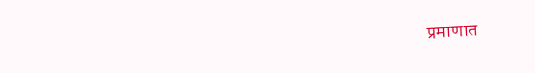प्रमाणात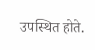उपस्थित होते.